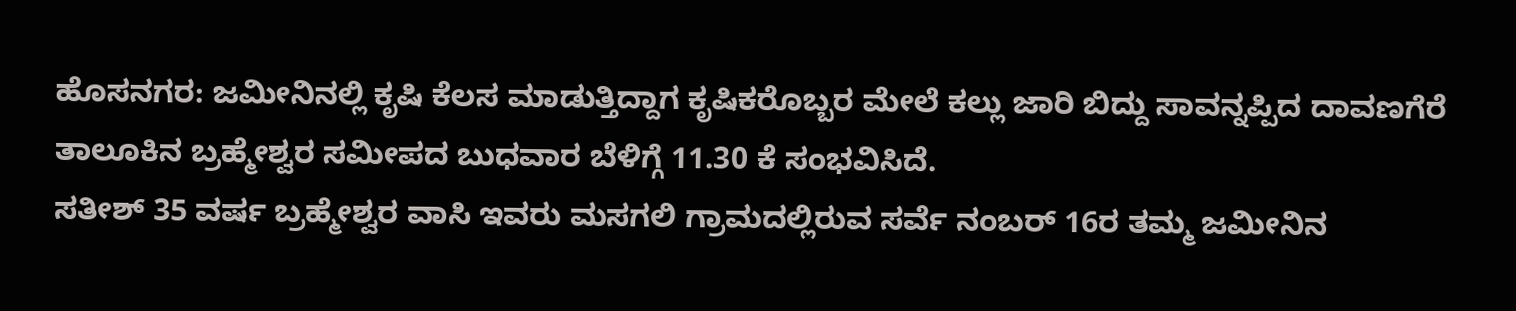ಹೊಸನಗರ: ಜಮೀನಿನಲ್ಲಿ ಕೃಷಿ ಕೆಲಸ ಮಾಡುತ್ತಿದ್ದಾಗ ಕೃಷಿಕರೊಬ್ಬರ ಮೇಲೆ ಕಲ್ಲು ಜಾರಿ ಬಿದ್ದು ಸಾವನ್ನಪ್ಪಿದ ದಾವಣಗೆರೆ ತಾಲೂಕಿನ ಬ್ರಹ್ಮೇಶ್ವರ ಸಮೀಪದ ಬುಧವಾರ ಬೆಳಿಗ್ಗೆ 11.30 ಕೆ ಸಂಭವಿಸಿದೆ.
ಸತೀಶ್ 35 ವರ್ಷ ಬ್ರಹ್ಮೇಶ್ವರ ವಾಸಿ ಇವರು ಮಸಗಲಿ ಗ್ರಾಮದಲ್ಲಿರುವ ಸರ್ವೆ ನಂಬರ್ 16ರ ತಮ್ಮ ಜಮೀನಿನ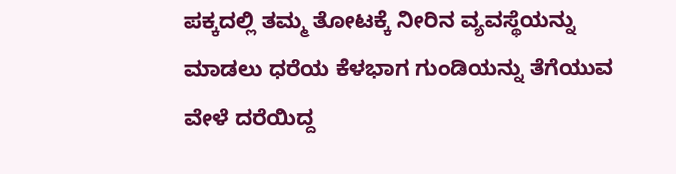ಪಕ್ಕದಲ್ಲಿ ತಮ್ಮ ತೋಟಕ್ಕೆ ನೀರಿನ ವ್ಯವಸ್ಥೆಯನ್ನು ಮಾಡಲು ಧರೆಯ ಕೆಳಭಾಗ ಗುಂಡಿಯನ್ನು ತೆಗೆಯುವ ವೇಳೆ ದರೆಯಿದ್ದ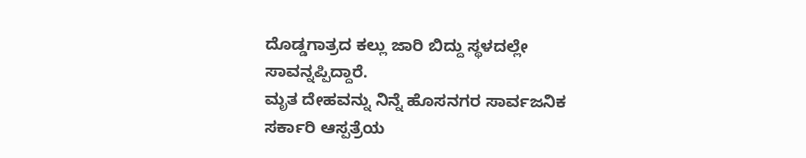ದೊಡ್ಡಗಾತ್ರದ ಕಲ್ಲು ಜಾರಿ ಬಿದ್ದು ಸ್ಥಳದಲ್ಲೇ ಸಾವನ್ನಪ್ಪಿದ್ದಾರೆ.
ಮೃತ ದೇಹವನ್ನು ನಿನ್ನೆ ಹೊಸನಗರ ಸಾರ್ವಜನಿಕ ಸರ್ಕಾರಿ ಆಸ್ಪತ್ರೆಯ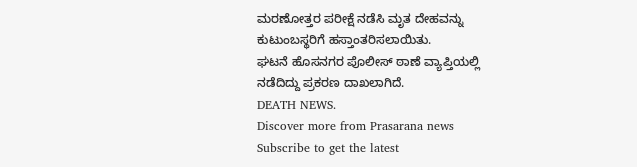ಮರಣೋತ್ತರ ಪರೀಕ್ಷೆ ನಡೆಸಿ ಮೃತ ದೇಹವನ್ನು ಕುಟುಂಬಸ್ಥರಿಗೆ ಹಸ್ತಾಂತರಿಸಲಾಯಿತು.
ಘಟನೆ ಹೊಸನಗರ ಪೊಲೀಸ್ ಠಾಣೆ ವ್ಯಾಪ್ತಿಯಲ್ಲಿ ನಡೆದಿದ್ದು ಪ್ರಕರಣ ದಾಖಲಾಗಿದೆ.
DEATH NEWS.
Discover more from Prasarana news
Subscribe to get the latest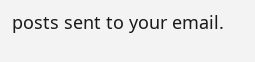posts sent to your email.